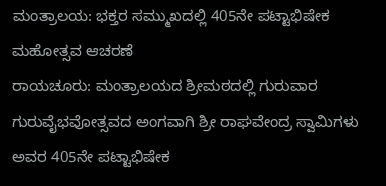ಮಂತ್ರಾಲಯ: ಭಕ್ತರ ಸಮ್ಮುಖದಲ್ಲಿ 405ನೇ ಪಟ್ಟಾಭಿಷೇಕ ಮಹೋತ್ಸವ ಆಚರಣೆ
ರಾಯಚೂರು: ಮಂತ್ರಾಲಯದ ಶ್ರೀಮಠದಲ್ಲಿ ಗುರುವಾರ ಗುರುವೈಭವೋತ್ಸವದ ಅಂಗವಾಗಿ ಶ್ರೀ ರಾಘವೇಂದ್ರ ಸ್ವಾಮಿಗಳು ಅವರ 405ನೇ ಪಟ್ಟಾಭಿಷೇಕ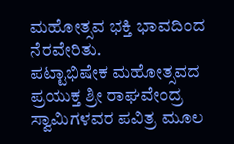ಮಹೋತ್ಸವ ಭಕ್ತಿ ಭಾವದಿಂದ ನೆರವೇರಿತು.
ಪಟ್ಟಾಭಿಷೇಕ ಮಹೋತ್ಸವದ ಪ್ರಯುಕ್ತ ಶ್ರೀ ರಾಘವೇಂದ್ರ ಸ್ವಾಮಿಗಳವರ ಪವಿತ್ರ ಮೂಲ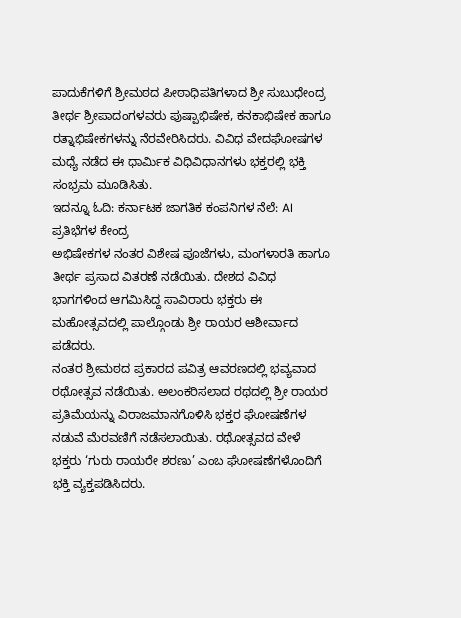ಪಾದುಕೆಗಳಿಗೆ ಶ್ರೀಮಠದ ಪೀಠಾಧಿಪತಿಗಳಾದ ಶ್ರೀ ಸುಬುಧೇಂದ್ರ ತೀರ್ಥ ಶ್ರೀಪಾದಂಗಳವರು ಪುಷ್ಪಾಭಿಷೇಕ, ಕನಕಾಭಿಷೇಕ ಹಾಗೂ ರತ್ನಾಭಿಷೇಕಗಳನ್ನು ನೆರವೇರಿಸಿದರು. ವಿವಿಧ ವೇದಘೋಷಗಳ ಮಧ್ಯೆ ನಡೆದ ಈ ಧಾರ್ಮಿಕ ವಿಧಿವಿಧಾನಗಳು ಭಕ್ತರಲ್ಲಿ ಭಕ್ತಿ ಸಂಭ್ರಮ ಮೂಡಿಸಿತು.
ಇದನ್ನೂ ಓದಿ: ಕರ್ನಾಟಕ ಜಾಗತಿಕ ಕಂಪನಿಗಳ ನೆಲೆ: AI ಪ್ರತಿಭೆಗಳ ಕೇಂದ್ರ
ಅಭಿಷೇಕಗಳ ನಂತರ ವಿಶೇಷ ಪೂಜೆಗಳು, ಮಂಗಳಾರತಿ ಹಾಗೂ ತೀರ್ಥ ಪ್ರಸಾದ ವಿತರಣೆ ನಡೆಯಿತು. ದೇಶದ ವಿವಿಧ ಭಾಗಗಳಿಂದ ಆಗಮಿಸಿದ್ದ ಸಾವಿರಾರು ಭಕ್ತರು ಈ ಮಹೋತ್ಸವದಲ್ಲಿ ಪಾಲ್ಗೊಂಡು ಶ್ರೀ ರಾಯರ ಆಶೀರ್ವಾದ ಪಡೆದರು.
ನಂತರ ಶ್ರೀಮಠದ ಪ್ರಕಾರದ ಪವಿತ್ರ ಆವರಣದಲ್ಲಿ ಭವ್ಯವಾದ ರಥೋತ್ಸವ ನಡೆಯಿತು. ಅಲಂಕರಿಸಲಾದ ರಥದಲ್ಲಿ ಶ್ರೀ ರಾಯರ ಪ್ರತಿಮೆಯನ್ನು ವಿರಾಜಮಾನಗೊಳಿಸಿ ಭಕ್ತರ ಘೋಷಣೆಗಳ ನಡುವೆ ಮೆರವಣಿಗೆ ನಡೆಸಲಾಯಿತು. ರಥೋತ್ಸವದ ವೇಳೆ ಭಕ್ತರು ‘ಗುರು ರಾಯರೇ ಶರಣು’ ಎಂಬ ಘೋಷಣೆಗಳೊಂದಿಗೆ ಭಕ್ತಿ ವ್ಯಕ್ತಪಡಿಸಿದರು.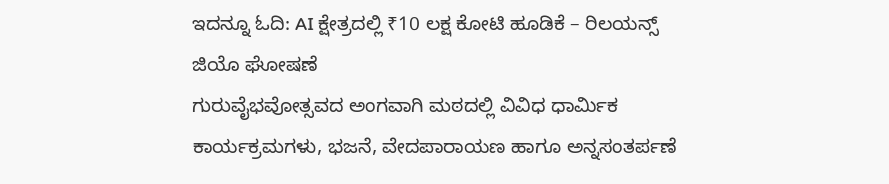ಇದನ್ನೂ ಓದಿ: AI ಕ್ಷೇತ್ರದಲ್ಲಿ ₹10 ಲಕ್ಷ ಕೋಟಿ ಹೂಡಿಕೆ – ರಿಲಯನ್ಸ್ ಜಿಯೊ ಘೋಷಣೆ
ಗುರುವೈಭವೋತ್ಸವದ ಅಂಗವಾಗಿ ಮಠದಲ್ಲಿ ವಿವಿಧ ಧಾರ್ಮಿಕ ಕಾರ್ಯಕ್ರಮಗಳು, ಭಜನೆ, ವೇದಪಾರಾಯಣ ಹಾಗೂ ಅನ್ನಸಂತರ್ಪಣೆ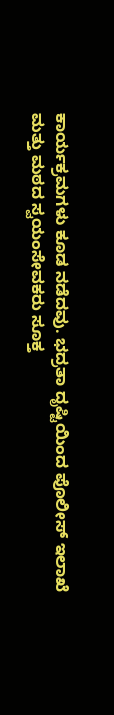ಕಾರ್ಯಕ್ರಮಗಳು ಕೂಡ ನಡೆದವು. ಭದ್ರತಾ ದೃಷ್ಟಿಯಿಂದ ಪೊಲೀಸ್ ಇಲಾಖೆ ಮತ್ತು ಮಠದ ಸ್ವಯಂಸೇವಕರು ಸೂಕ್ತ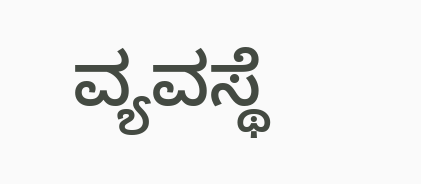ವ್ಯವಸ್ಥೆ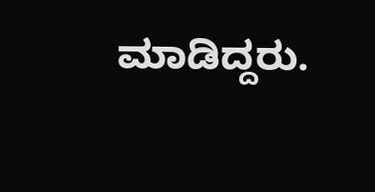ಮಾಡಿದ್ದರು.